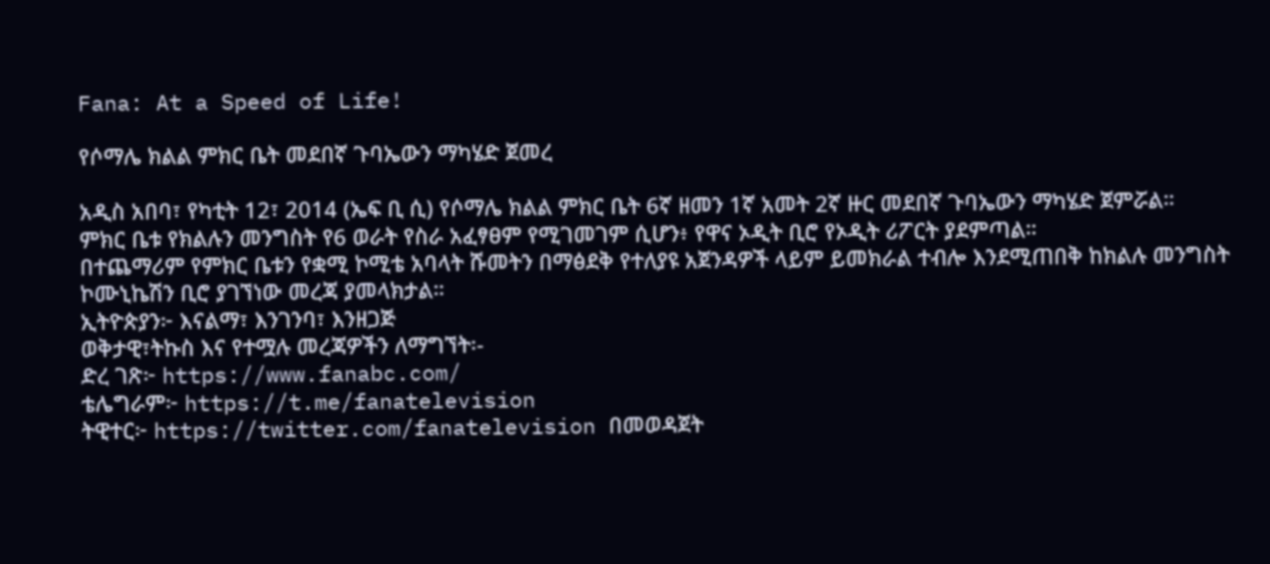Fana: At a Speed of Life!

የሶማሌ ክልል ምክር ቤት መደበኛ ጉባኤውን ማካሄድ ጀመረ

አዲስ አበባ፣ የካቲት 12፣ 2014 (ኤፍ ቢ ሲ) የሶማሌ ክልል ምክር ቤት 6ኛ ዘመን 1ኛ አመት 2ኛ ዙር መደበኛ ጉባኤውን ማካሄድ ጀምሯል።
ምክር ቤቱ የክልሉን መንግስት የ6 ወራት የስራ አፈፃፀም የሚገመገም ሲሆን፥ የዋና ኦዲት ቢሮ የኦዲት ሪፖርት ያደምጣል።
በተጨማሪም የምክር ቤቱን የቋሚ ኮሚቴ አባላት ሹመትን በማፅደቅ የተለያዩ አጀንዳዎች ላይም ይመክራል ተብሎ እንደሚጠበቅ ከክልሉ መንግስት ኮሙኒኬሽን ቢሮ ያገኘነው መረጃ ያመላክታል።
ኢትዮጵያን፦ እናልማ፣ እንገንባ፣ እንዘጋጅ
ወቅታዊ፣ትኩስ እና የተሟሉ መረጃዎችን ለማግኘት፡-
ድረ ገጽ፦ https://www.fanabc.com/
ቴሌግራም፦ https://t.me/fanatelevision
ትዊተር፦ https://twitter.com/fanatelevision በመወዳጀት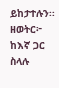ይከታተሉን፡፡
ዘወትር፦ ከእኛ ጋር ስላሉ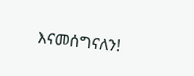እናመሰግናለን!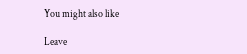You might also like

Leave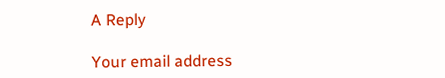A Reply

Your email address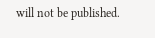will not be published.